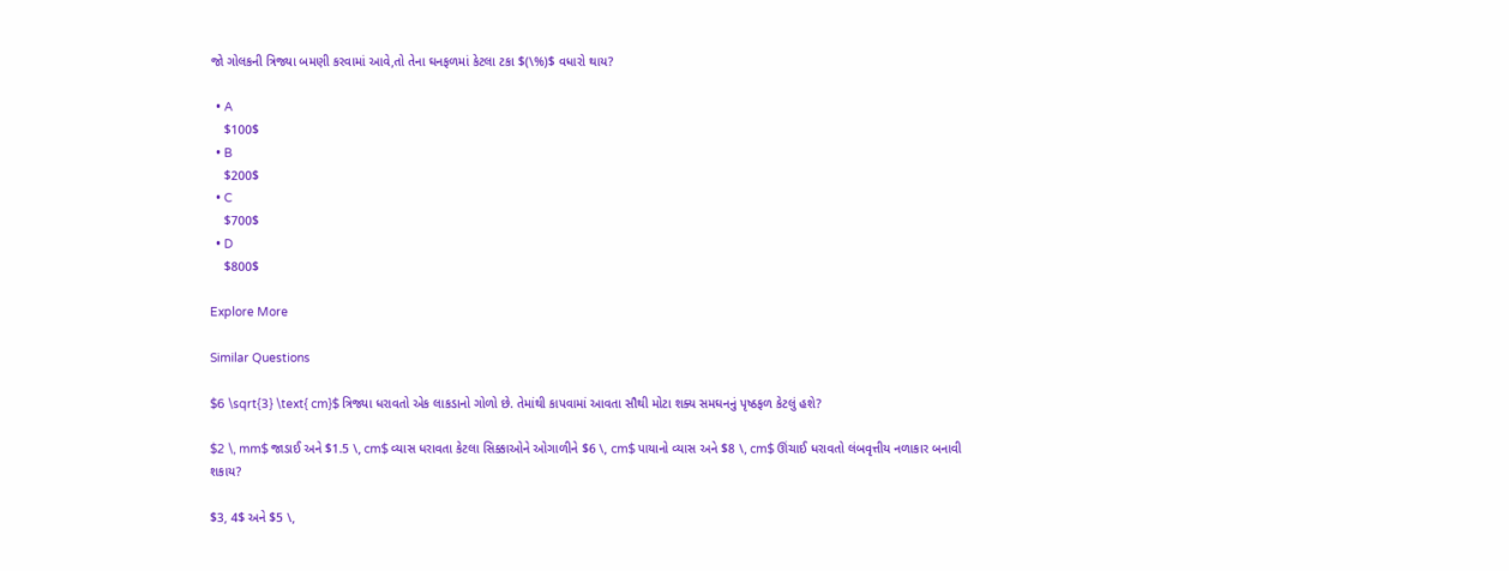જો ગોલકની ત્રિજ્યા બમણી કરવામાં આવે,તો તેના ઘનફળમાં કેટલા ટકા $(\%)$ વધારો થાય?

  • A
    $100$
  • B
    $200$
  • C
    $700$
  • D
    $800$

Explore More

Similar Questions

$6 \sqrt{3} \text{ cm}$ ત્રિજ્યા ધરાવતો એક લાકડાનો ગોળો છે. તેમાંથી કાપવામાં આવતા સૌથી મોટા શક્ય સમઘનનું પૃષ્ઠફળ કેટલું હશે?

$2 \, mm$ જાડાઈ અને $1.5 \, cm$ વ્યાસ ધરાવતા કેટલા સિક્કાઓને ઓગાળીને $6 \, cm$ પાયાનો વ્યાસ અને $8 \, cm$ ઊંચાઈ ધરાવતો લંબવૃત્તીય નળાકાર બનાવી શકાય?

$3, 4$ અને $5 \,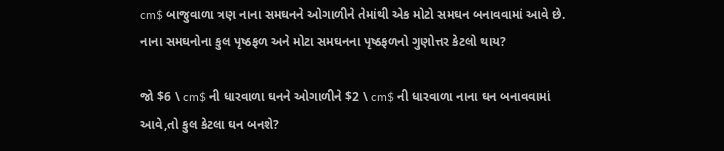cm$ બાજુવાળા ત્રણ નાના સમઘનને ઓગાળીને તેમાંથી એક મોટો સમઘન બનાવવામાં આવે છે. નાના સમઘનોના કુલ પૃષ્ઠફળ અને મોટા સમઘનના પૃષ્ઠફળનો ગુણોત્તર કેટલો થાય?

જો $6 \ cm$ ની ધારવાળા ઘનને ઓગાળીને $2 \ cm$ ની ધારવાળા નાના ઘન બનાવવામાં આવે,તો કુલ કેટલા ઘન બનશે?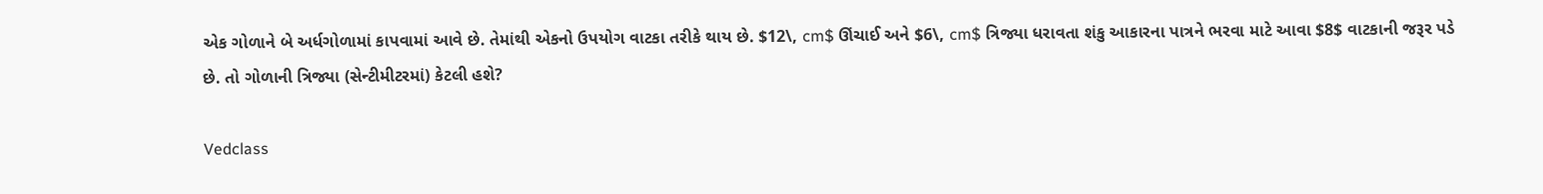એક ગોળાને બે અર્ધગોળામાં કાપવામાં આવે છે. તેમાંથી એકનો ઉપયોગ વાટકા તરીકે થાય છે. $12\, cm$ ઊંચાઈ અને $6\, cm$ ત્રિજ્યા ધરાવતા શંકુ આકારના પાત્રને ભરવા માટે આવા $8$ વાટકાની જરૂર પડે છે. તો ગોળાની ત્રિજ્યા (સેન્ટીમીટરમાં) કેટલી હશે?

Vedclass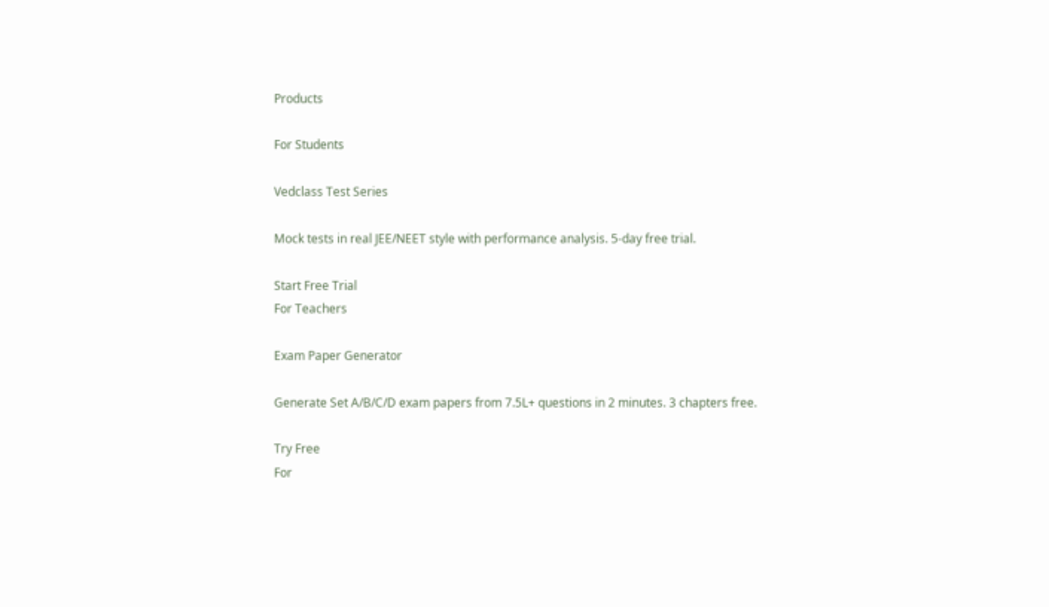Products

For Students

Vedclass Test Series

Mock tests in real JEE/NEET style with performance analysis. 5-day free trial.

Start Free Trial
For Teachers

Exam Paper Generator

Generate Set A/B/C/D exam papers from 7.5L+ questions in 2 minutes. 3 chapters free.

Try Free
For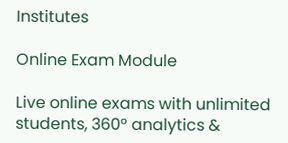Institutes

Online Exam Module

Live online exams with unlimited students, 360° analytics &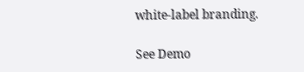white-label branding.

See Demo